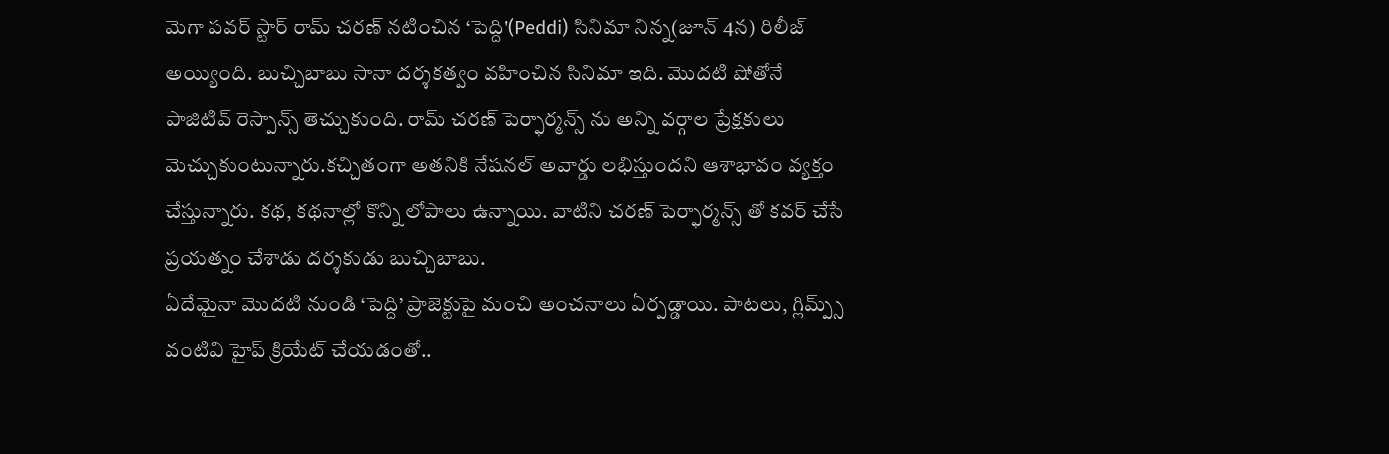మెగా పవర్ స్టార్ రామ్ చరణ్ నటించిన ‘పెద్ది'(Peddi) సినిమా నిన్న(జూన్ 4న) రిలీజ్ అయ్యింది. బుచ్చిబాబు సానా దర్శకత్వం వహించిన సినిమా ఇది. మొదటి షోతోనే పాజిటివ్ రెస్పాన్స్ తెచ్చుకుంది. రామ్ చరణ్ పెర్ఫార్మన్స్ ను అన్ని వర్గాల ప్రేక్షకులు మెచ్చుకుంటున్నారు.కచ్చితంగా అతనికి నేషనల్ అవార్డు లభిస్తుందని ఆశాభావం వ్యక్తం చేస్తున్నారు. కథ, కథనాల్లో కొన్ని లోపాలు ఉన్నాయి. వాటిని చరణ్ పెర్ఫార్మన్స్ తో కవర్ చేసే ప్రయత్నం చేశాడు దర్శకుడు బుచ్చిబాబు.
ఏదేమైనా మొదటి నుండి ‘పెద్ది’ ప్రాజెక్టుపై మంచి అంచనాలు ఏర్పడ్డాయి. పాటలు, గ్లిమ్ప్స్ వంటివి హైప్ క్రియేట్ చేయడంతో..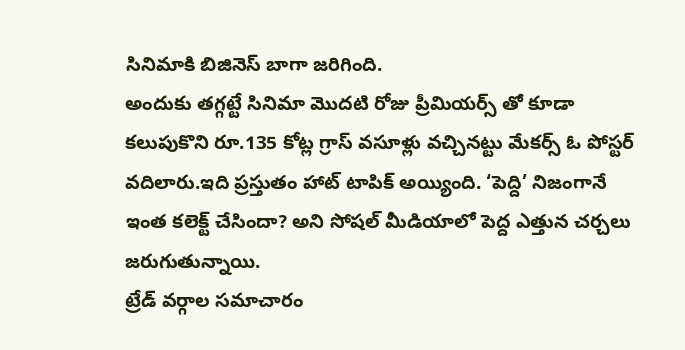సినిమాకి బిజినెస్ బాగా జరిగింది.
అందుకు తగ్గట్టే సినిమా మొదటి రోజు ప్రీమియర్స్ తో కూడా కలుపుకొని రూ.135 కోట్ల గ్రాస్ వసూళ్లు వచ్చినట్టు మేకర్స్ ఓ పోస్టర్ వదిలారు.ఇది ప్రస్తుతం హాట్ టాపిక్ అయ్యింది. ‘పెద్ది’ నిజంగానే ఇంత కలెక్ట్ చేసిందా? అని సోషల్ మీడియాలో పెద్ద ఎత్తున చర్చలు జరుగుతున్నాయి.
ట్రేడ్ వర్గాల సమాచారం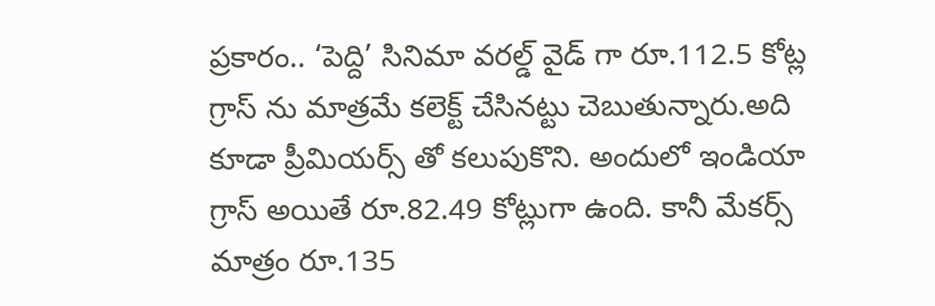ప్రకారం.. ‘పెద్ది’ సినిమా వరల్డ్ వైడ్ గా రూ.112.5 కోట్ల గ్రాస్ ను మాత్రమే కలెక్ట్ చేసినట్టు చెబుతున్నారు.అది కూడా ప్రీమియర్స్ తో కలుపుకొని. అందులో ఇండియా గ్రాస్ అయితే రూ.82.49 కోట్లుగా ఉంది. కానీ మేకర్స్ మాత్రం రూ.135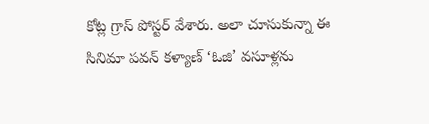కోట్ల గ్రాస్ పోస్టర్ వేశారు. అలా చూసుకున్నా ఈ సినిమా పవన్ కళ్యాణ్ ‘ఓజి’ వసూళ్లను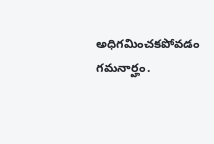అధిగమించకపోవడం గమనార్హం.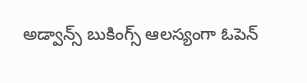అడ్వాన్స్ బుకింగ్స్ ఆలస్యంగా ఓపెన్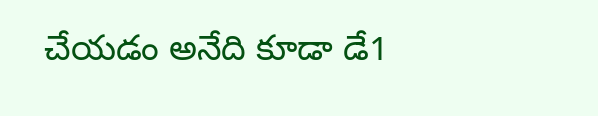చేయడం అనేది కూడా డే1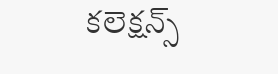కలెక్షన్స్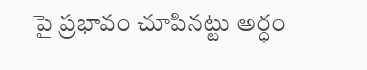పై ప్రభావం చూపినట్టు అర్ధం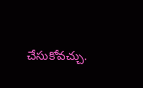చేసుకోవచ్చు.